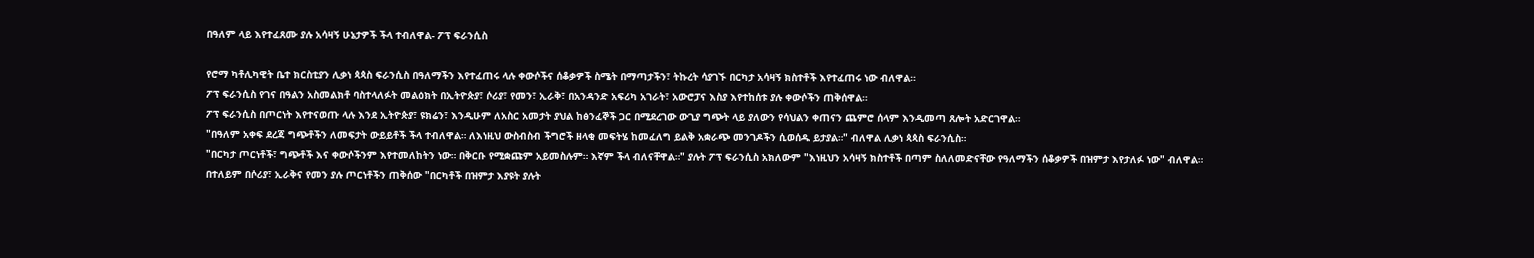በዓለም ላይ እየተፈጸሙ ያሉ አሳዛኝ ሁኔታዎች ችላ ተብለዋል- ፖፕ ፍራንሲስ

የሮማ ካቶሊካዊት ቤተ ክርስቲያን ሊቃነ ጳጳስ ፍራንሲስ በዓለማችን እየተፈጠሩ ላሉ ቀውሶችና ሰቆቃዎች ስሜት በማጣታችን፣ ትኩረት ሳያገኙ በርካታ አሳዛኝ ክስተቶች እየተፈጠሩ ነው ብለዋል።
ፖፕ ፍራንሲስ የገና በዓልን አስመልክቶ ባስተላለፉት መልዕክት በኢትዮጵያ፣ ሶሪያ፣ የመን፣ ኢራቅ፣ በአንዳንድ አፍሪካ አገራት፣ አውሮፓና እስያ እየተከሰቱ ያሉ ቀውሶችን ጠቅሰዋል።
ፖፕ ፍራንሲስ በጦርነት እየተናወጡ ላሉ እንደ ኢትዮጵያ፣ ዩክሬን፣ እንዲሁም ለአስር አመታት ያህል ከፅንፈኞች ጋር በሚደረገው ውጊያ ግጭት ላይ ያለውን የሳህልን ቀጠናን ጨምሮ ሰላም እንዲመጣ ጸሎት አድርገዋል።
"በዓለም አቀፍ ደረጃ ግጭቶችን ለመፍታት ውይይቶች ችላ ተብለዋል። ለእነዚህ ውስብስብ ችግሮች ዘላቂ መፍትሄ ከመፈለግ ይልቅ አቋራጭ መንገዶችን ሲወሰዱ ይታያል።" ብለዋል ሊቃነ ጳጳስ ፍራንሲስ።
"በርካታ ጦርነቶች፣ ግጭቶች እና ቀውሶችንም እየተመለከትን ነው። በቅርቡ የሚቋጩም አይመስሉም። እኛም ችላ ብለናቸዋል።" ያሉት ፖፕ ፍራንሲስ አክለውም "እነዚህን አሳዛኝ ክስተቶች በጣም ስለለመድናቸው የዓለማችን ሰቆቃዎች በዝምታ እየታለፉ ነው" ብለዋል።
በተለይም በሶሪያ፣ ኢራቅና የመን ያሉ ጦርነቶችን ጠቅሰው "በርካቶች በዝምታ እያዩት ያሉት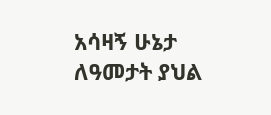አሳዛኝ ሁኔታ ለዓመታት ያህል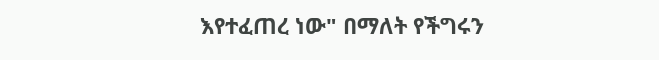እየተፈጠረ ነው" በማለት የችግሩን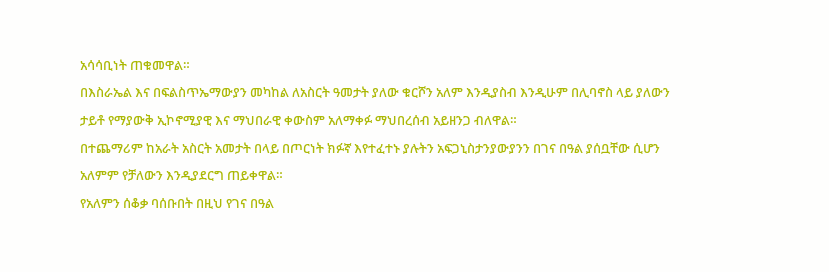አሳሳቢነት ጠቁመዋል።
በእስራኤል እና በፍልስጥኤማውያን መካከል ለአስርት ዓመታት ያለው ቁርሾን አለም እንዲያስብ እንዲሁም በሊባኖስ ላይ ያለውን ታይቶ የማያውቅ ኢኮኖሚያዊ እና ማህበራዊ ቀውስም አለማቀፉ ማህበረሰብ አይዘንጋ ብለዋል።
በተጨማሪም ከአራት አስርት አመታት በላይ በጦርነት ክፉኛ እየተፈተኑ ያሉትን አፍጋኒስታንያውያንን በገና በዓል ያሰቧቸው ሲሆን አለምም የቻለውን እንዲያደርግ ጠይቀዋል።
የአለምን ሰቆቃ ባሰቡበት በዚህ የገና በዓል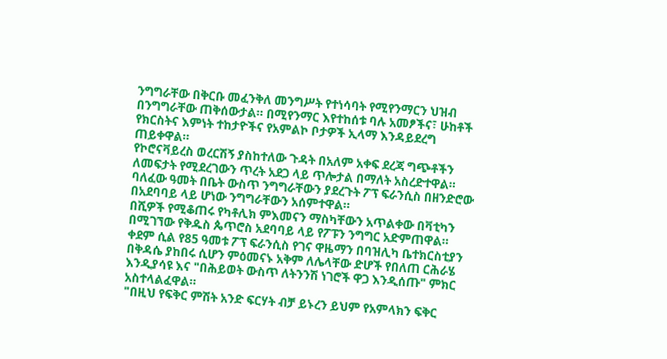ንግግራቸው በቅርቡ መፈንቅለ መንግሥት የተነሳባት የሚየንማርን ህዝብ በንግግራቸው ጠቅሰውታል። በሚየንማር እየተከሰቱ ባሉ አመፆችና፣ ሁከቶች የክርስትና እምነት ተከታዮችና የአምልኮ ቦታዎች ኢላማ እንዳይደረግ ጠይቀዋል።
የኮሮናቫይረስ ወረርሽኝ ያስከተለው ጉዳት በአለም አቀፍ ደረጃ ግጭቶችን ለመፍታት የሚደረገውን ጥረት አደጋ ላይ ጥሎታል በማለት አስረድተዋል።
ባለፈው ዓመት በቤት ውስጥ ንግግራቸውን ያደረጉት ፖፕ ፍራንሲስ በዘንድሮው በአደባባይ ላይ ሆነው ንግግራቸውን አሰምተዋል።
በሺዎች የሚቆጠሩ የካቶሊክ ምእመናን ማስካቸውን አጥልቀው በቫቲካን በሚገኘው የቅዱስ ጴጥሮስ አደባባይ ላይ የፖፑን ንግግር አድምጠዋል።
ቀደም ሲል የ85 ዓመቱ ፖፕ ፍራንሲስ የገና ዋዜማን በባዝሊካ ቤተክርስቲያን በቅዳሴ ያከበሩ ሲሆን ምዕመናኑ አቅም ለሌላቸው ድሆች የበለጠ ርሕራሄ እንዲያሳዩ እና "በሕይወት ውስጥ ለትንንሽ ነገሮች ዋጋ እንዲሰጡ" ምክር አስተላልፈዋል።
"በዚህ የፍቅር ምሽት አንድ ፍርሃት ብቻ ይኑረን ይህም የአምላክን ፍቅር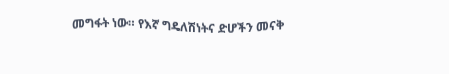መግፋት ነው። የእኛ ግዴለሽነትና ድሆችን መናቅ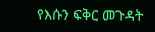የእሱን ፍቅር መጉዳት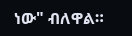ነው" ብለዋል።